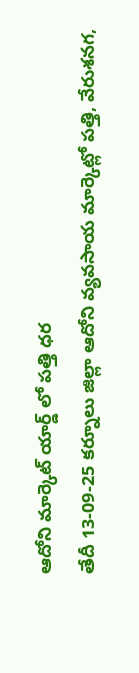ఆదోని మార్కెట్ యార్డ్ లో పత్తి ధర
తేదీ 13-09-25 కర్నూలు జిల్లా ఆదోని వ్యవసాయ మార్కెట్లో పత్తి, వేరుశనగ,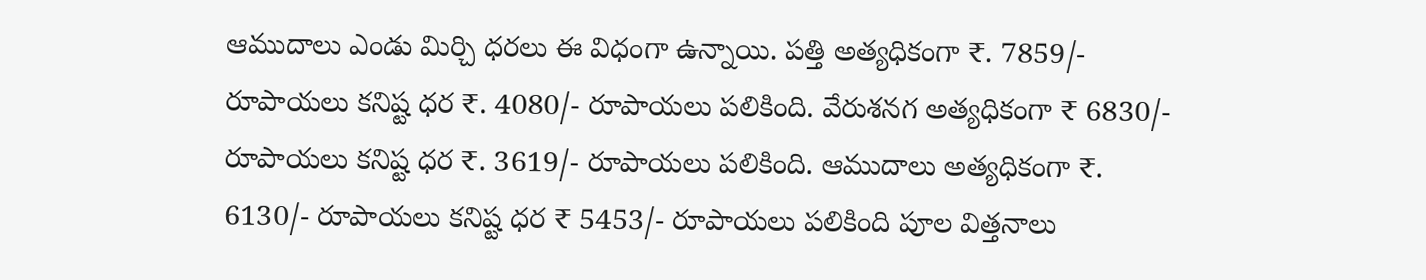ఆముదాలు ఎండు మిర్చి ధరలు ఈ విధంగా ఉన్నాయి. పత్తి అత్యధికంగా ₹. 7859/- రూపాయలు కనిష్ట ధర ₹. 4080/- రూపాయలు పలికింది. వేరుశనగ అత్యధికంగా ₹ 6830/- రూపాయలు కనిష్ట ధర ₹. 3619/- రూపాయలు పలికింది. ఆముదాలు అత్యధికంగా ₹. 6130/- రూపాయలు కనిష్ట ధర ₹ 5453/- రూపాయలు పలికింది పూల విత్తనాలు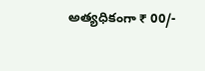అత్యధికంగా ₹ 00/-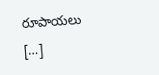రూపాయలు […]